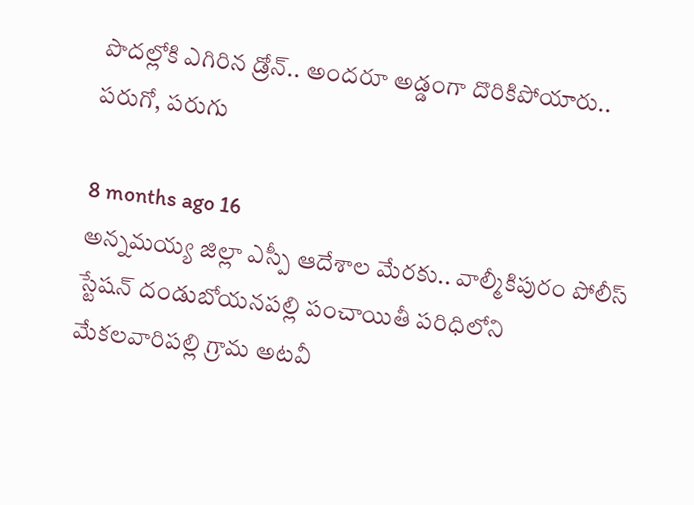పొదల్లోకి ఎగిరిన డ్రోన్.. అందరూ అడ్డంగా దొరికిపోయారు.. పరుగో, పరుగు

8 months ago 16
అన్నమయ్య జిల్లా ఎస్పీ ఆదేశాల మేరకు.. వాల్మీకిపురం పోలీస్ స్టేషన్ దండుబోయనపల్లి పంచాయితీ పరిధిలోని మేకలవారిపల్లి గ్రామ అటవీ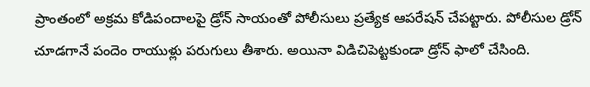ప్రాంతంలో అక్రమ కోడిపందాలపై డ్రోన్ సాయంతో పోలీసులు ప్రత్యేక ఆపరేషన్ చేపట్టారు. పోలీసుల డ్రోన్ చూడగానే పందెం రాయుళ్లు పరుగులు తీశారు. అయినా విడిచిపెట్టకుండా డ్రోన్ ఫాలో చేసింది.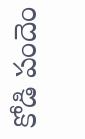కోడి పందెం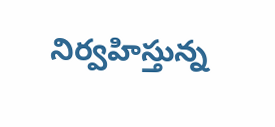నిర్వహిస్తున్న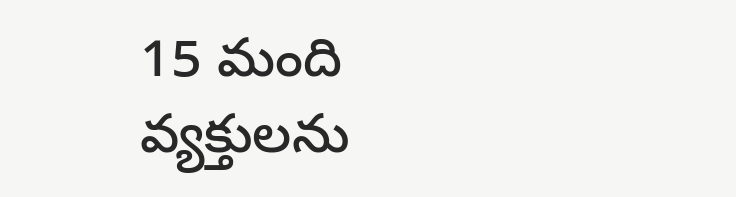15 మంది వ్యక్తులను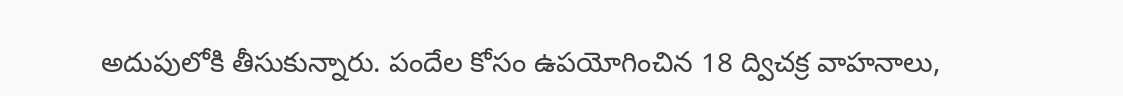అదుపులోకి తీసుకున్నారు. పందేల కోసం ఉపయోగించిన 18 ద్విచక్ర వాహనాలు,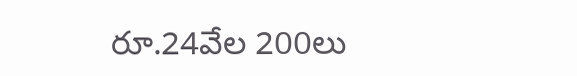రూ.24వేల 200లు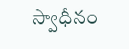స్వాధీనం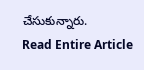చేసుకున్నారు.
Read Entire Article